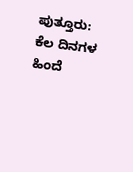ಪುತ್ತೂರು: ಕೆಲ ದಿನಗಳ ಹಿಂದೆ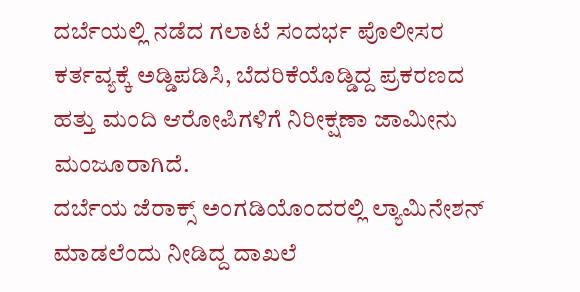ದರ್ಬೆಯಲ್ಲಿ ನಡೆದ ಗಲಾಟೆ ಸಂದರ್ಭ ಪೊಲೀಸರ ಕರ್ತವ್ಯಕ್ಕೆ ಅಡ್ಡಿಪಡಿಸಿ, ಬೆದರಿಕೆಯೊಡ್ಡಿದ್ದ ಪ್ರಕರಣದ ಹತ್ತು ಮಂದಿ ಆರೋಪಿಗಳಿಗೆ ನಿರೀಕ್ಷಣಾ ಜಾಮೀನು ಮಂಜೂರಾಗಿದೆ.
ದರ್ಬೆಯ ಜೆರಾಕ್ಸ್ ಅಂಗಡಿಯೊಂದರಲ್ಲಿ ಲ್ಯಾಮಿನೇಶನ್ ಮಾಡಲೆಂದು ನೀಡಿದ್ದ ದಾಖಲೆ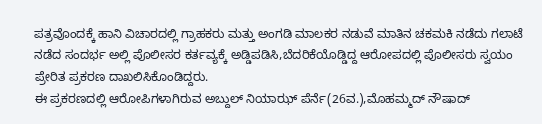ಪತ್ರವೊಂದಕ್ಕೆ ಹಾನಿ ವಿಚಾರದಲ್ಲಿ ಗ್ರಾಹಕರು ಮತ್ತು ಅಂಗಡಿ ಮಾಲಕರ ನಡುವೆ ಮಾತಿನ ಚಕಮಕಿ ನಡೆದು ಗಲಾಟೆ ನಡೆದ ಸಂದರ್ಭ ಅಲ್ಲಿ ಪೊಲೀಸರ ಕರ್ತವ್ಯಕ್ಕೆ ಅಡ್ಡಿಪಡಿಸಿ,ಬೆದರಿಕೆಯೊಡ್ಡಿದ್ದ ಆರೋಪದಲ್ಲಿ ಪೊಲೀಸರು ಸ್ವಯಂ ಪ್ರೇರಿತ ಪ್ರಕರಣ ದಾಖಲಿಸಿಕೊಂಡಿದ್ದರು.
ಈ ಪ್ರಕರಣದಲ್ಲಿ ಆರೋಪಿಗಳಾಗಿರುವ ಅಬ್ದುಲ್ ನಿಯಾಝ್ ಪೆರ್ನೆ(26ವ.),ಮೊಹಮ್ಮದ್ ನೌಷಾದ್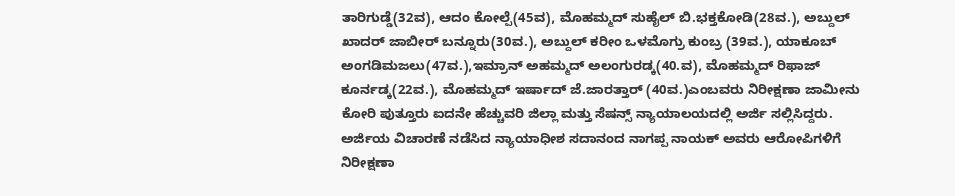ತಾರಿಗುಡ್ಡೆ(32ವ), ಆದಂ ಕೋಲ್ಪೆ(45ವ), ಮೊಹಮ್ಮದ್ ಸುಹೈಲ್ ಬಿ.ಭಕ್ತಕೋಡಿ(28ವ.), ಅಬ್ದುಲ್ ಖಾದರ್ ಜಾಬೀರ್ ಬನ್ನೂರು(30ವ.), ಅಬ್ದುಲ್ ಕರೀಂ ಒಳಮೊಗ್ರು ಕುಂಬ್ರ (39ವ.), ಯಾಕೂಬ್ ಅಂಗಡಿಮಜಲು(47ವ.),ಇಮ್ರಾನ್ ಅಹಮ್ಮದ್ ಅಲಂಗುರಡ್ಕ(40.ವ), ಮೊಹಮ್ಮದ್ ರಿಫಾಜ್ ಕೂರ್ನಡ್ಕ(22ವ.), ಮೊಹಮ್ಮದ್ ಇರ್ಷಾದ್ ಜೆ.ಜಾರತ್ತಾರ್ (40ವ.)ಎಂಬವರು ನಿರೀಕ್ಷಣಾ ಜಾಮೀನು ಕೋರಿ ಪುತ್ತೂರು ಐದನೇ ಹೆಚ್ಚುವರಿ ಜಿಲ್ಲಾ ಮತ್ತು ಸೆಷನ್ಸ್ ನ್ಯಾಯಾಲಯದಲ್ಲಿ ಅರ್ಜಿ ಸಲ್ಲಿಸಿದ್ದರು.
ಅರ್ಜಿಯ ವಿಚಾರಣೆ ನಡೆಸಿದ ನ್ಯಾಯಾಧೀಶ ಸದಾನಂದ ನಾಗಪ್ಪ ನಾಯಕ್ ಅವರು ಆರೋಪಿಗಳಿಗೆ ನಿರೀಕ್ಷಣಾ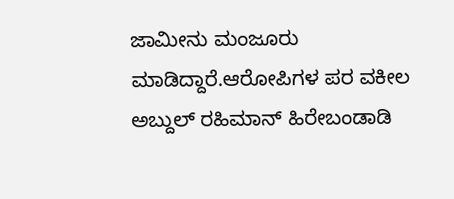ಜಾಮೀನು ಮಂಜೂರು ಮಾಡಿದ್ದಾರೆ.ಆರೋಪಿಗಳ ಪರ ವಕೀಲ ಅಬ್ದುಲ್ ರಹಿಮಾನ್ ಹಿರೇಬಂಡಾಡಿ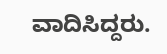ವಾದಿಸಿದ್ದರು.